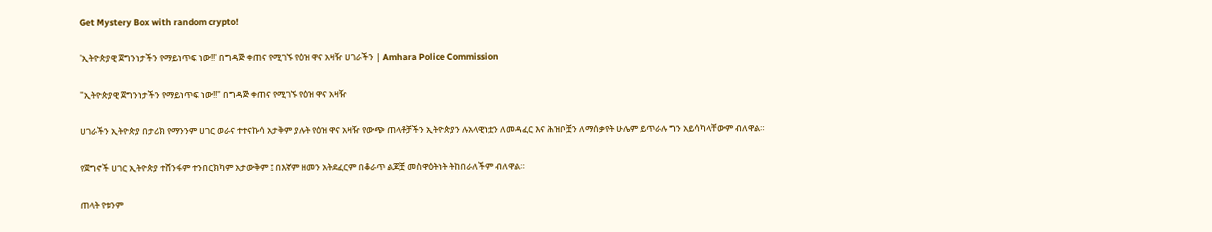Get Mystery Box with random crypto!

'ኢትዮጵያዊ ጀግንነታችን የማይነጥፍ ነው!!' በግዳጅ ቀጠና የሚገኙ የዕዝ ዋና አዛዥ ሀገራችን | Amhara Police Commission

"ኢትዮጵያዊ ጀግንነታችን የማይነጥፍ ነው!!" በግዳጅ ቀጠና የሚገኙ የዕዝ ዋና አዛዥ

ሀገራችን ኢትዮጵያ በታሪክ የማንንም ሀገር ወራና ተተናኩሳ አታቅም ያሉት የዕዝ ዋና አዛዥ የውጭ ጠላቶቻችን ኢትዮጵያን ሉአላዊነቷን ለመዳፈር እና ሕዝቦቿን ለማሰቃየት ሁሌም ይጥራሉ ግን አይሳካላቸውም ብለዋል።

የጀግኖች ሀገር ኢትዮጵያ ተሸንፋም ተንበርክካም አታውቅም ፤ በእኛም ዘመን አትደፈርም በቆራጥ ልጆቿ መስዋዕትነት ትከበራለችም ብለዋል።

ጠላት የቱንም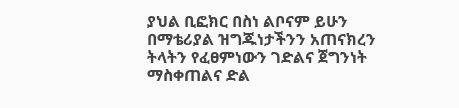ያህል ቢፎክር በስነ ልቦናም ይሁን በማቴሪያል ዝግጁነታችንን አጠናክረን ትላትን የፈፀምነውን ገድልና ጀግንነት ማስቀጠልና ድል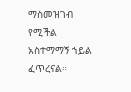ማስመዝገብ የሚችል አስተማማኝ ኀይል ፈጥረናል።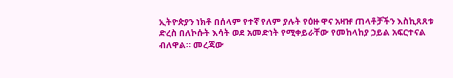ኢትዮጵያን ነክቶ በሰላም የተኛ የለም ያሉት የዕዙ ዋና አዛዡ ጠላቶቻችን እስኪጸጸቱ ድረስ በለኮሱት እሳት ወደ አመድነት የሚቀይራቸው የመከላከያ ኃይል አፍርተናል ብለዋል። መረጃው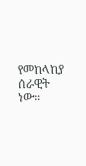የመከላከያ ሰራዊት ነው።